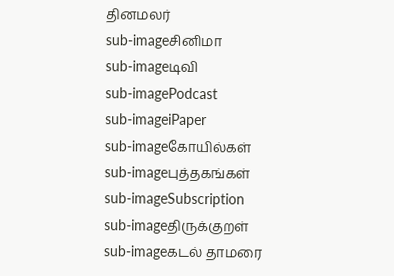தினமலர்
sub-imageசினிமா
sub-imageடிவி
sub-imagePodcast
sub-imageiPaper
sub-imageகோயில்கள்
sub-imageபுத்தகங்கள்
sub-imageSubscription
sub-imageதிருக்குறள்
sub-imageகடல் தாமரை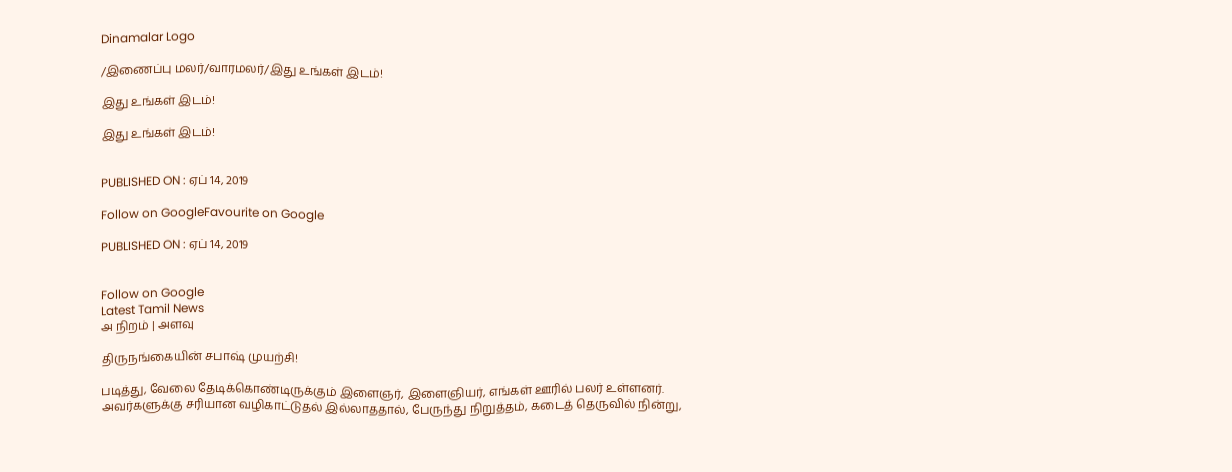Dinamalar Logo

/இணைப்பு மலர்/வாரமலர்/இது உங்கள் இடம்!

இது உங்கள் இடம்!

இது உங்கள் இடம்!


PUBLISHED ON : ஏப் 14, 2019

Follow on GoogleFavourite on Google

PUBLISHED ON : ஏப் 14, 2019


Follow on Google
Latest Tamil News
அ நிறம் | அளவு

திருநங்கையின் சபாஷ் முயற்சி!

படித்து, வேலை தேடிக்கொண்டிருக்கும் இளைஞர், இளைஞியர், எங்கள் ஊரில் பலர் உள்ளனர். அவர்களுக்கு சரியான வழிகாட்டுதல் இல்லாததால், பேருந்து நிறுத்தம், கடைத் தெருவில் நின்று,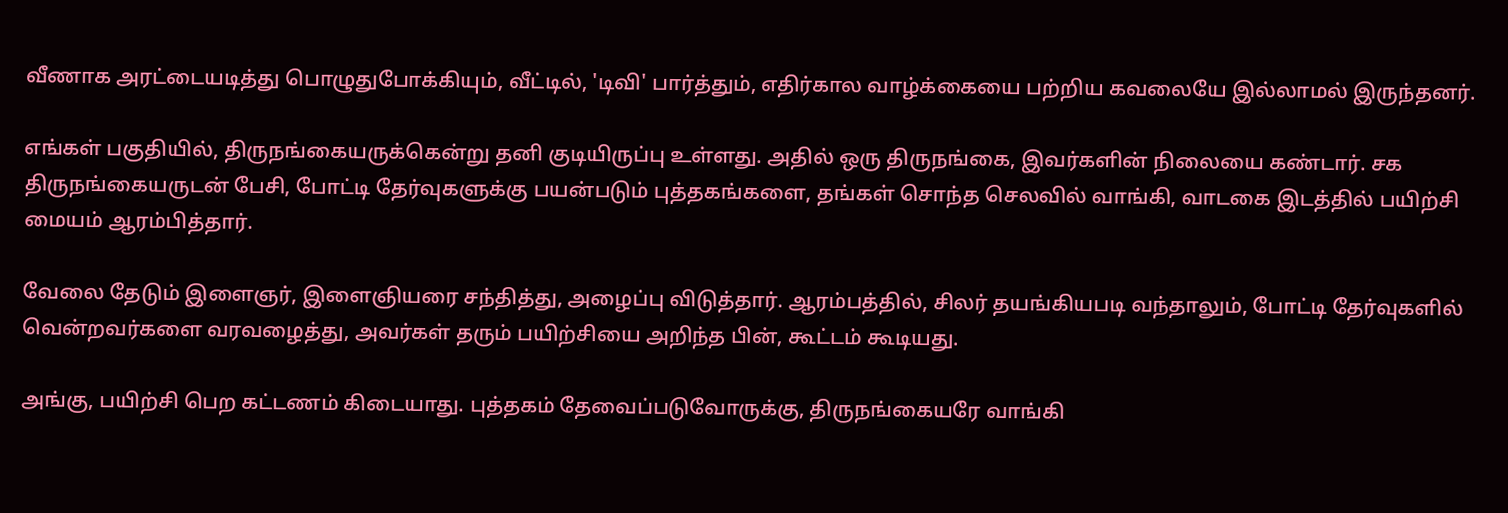வீணாக அரட்டையடித்து பொழுதுபோக்கியும், வீட்டில், 'டிவி' பார்த்தும், எதிர்கால வாழ்க்கையை பற்றிய கவலையே இல்லாமல் இருந்தனர்.

எங்கள் பகுதியில், திருநங்கையருக்கென்று தனி குடியிருப்பு உள்ளது. அதில் ஒரு திருநங்கை, இவர்களின் நிலையை கண்டார். சக திருநங்கையருடன் பேசி, போட்டி தேர்வுகளுக்கு பயன்படும் புத்தகங்களை, தங்கள் சொந்த செலவில் வாங்கி, வாடகை இடத்தில் பயிற்சி மையம் ஆரம்பித்தார்.

வேலை தேடும் இளைஞர், இளைஞியரை சந்தித்து, அழைப்பு விடுத்தார். ஆரம்பத்தில், சிலர் தயங்கியபடி வந்தாலும், போட்டி தேர்வுகளில் வென்றவர்களை வரவழைத்து, அவர்கள் தரும் பயிற்சியை அறிந்த பின், கூட்டம் கூடியது.

அங்கு, பயிற்சி பெற கட்டணம் கிடையாது. புத்தகம் தேவைப்படுவோருக்கு, திருநங்கையரே வாங்கி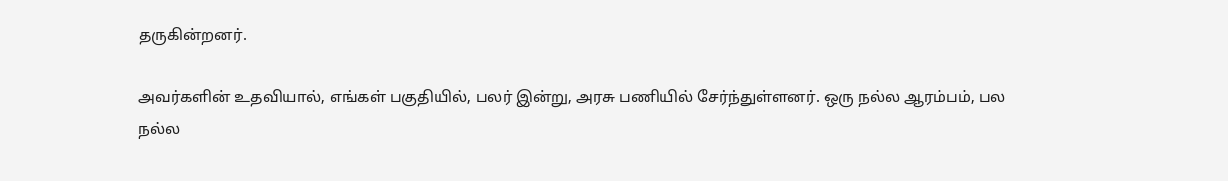தருகின்றனர்.

அவர்களின் உதவியால், எங்கள் பகுதியில், பலர் இன்று, அரசு பணியில் சேர்ந்துள்ளனர். ஒரு நல்ல ஆரம்பம், பல நல்ல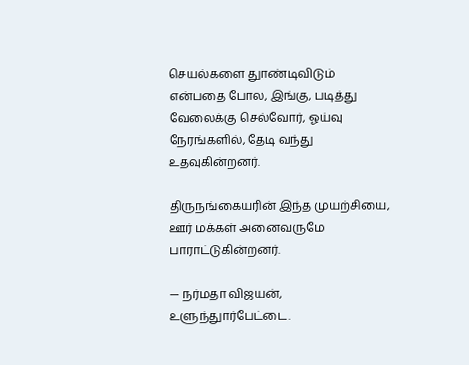செயல்களை துாண்டிவிடும் என்பதை போல, இங்கு, படித்து வேலைக்கு செல்வோர், ஓய்வு நேரங்களில், தேடி வந்து உதவுகின்றனர்.

திருநங்கையரின் இந்த முயற்சியை, ஊர் மக்கள் அனைவருமே பாராட்டுகின்றனர்.

— நர்மதா விஜயன், உளுந்துார்பேட்டை.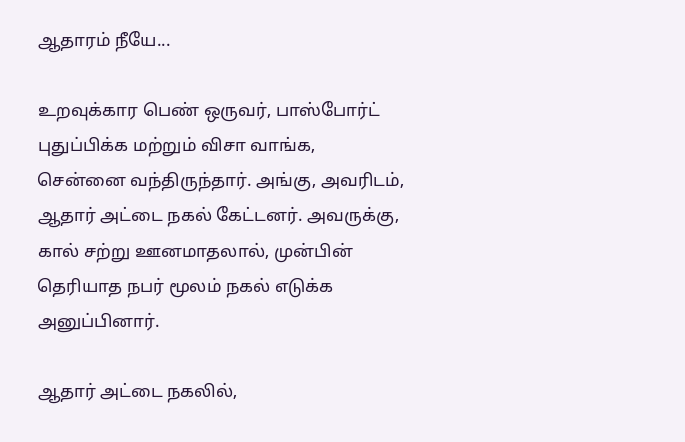ஆதாரம் நீயே...

உறவுக்கார பெண் ஒருவர், பாஸ்போர்ட் புதுப்பிக்க மற்றும் விசா வாங்க, சென்னை வந்திருந்தார். அங்கு, அவரிடம், ஆதார் அட்டை நகல் கேட்டனர். அவருக்கு, கால் சற்று ஊனமாதலால், முன்பின் தெரியாத நபர் மூலம் நகல் எடுக்க அனுப்பினார்.

ஆதார் அட்டை நகலில்,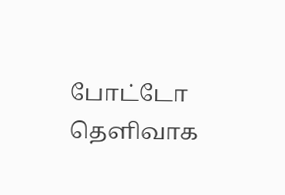போட்டோ தெளிவாக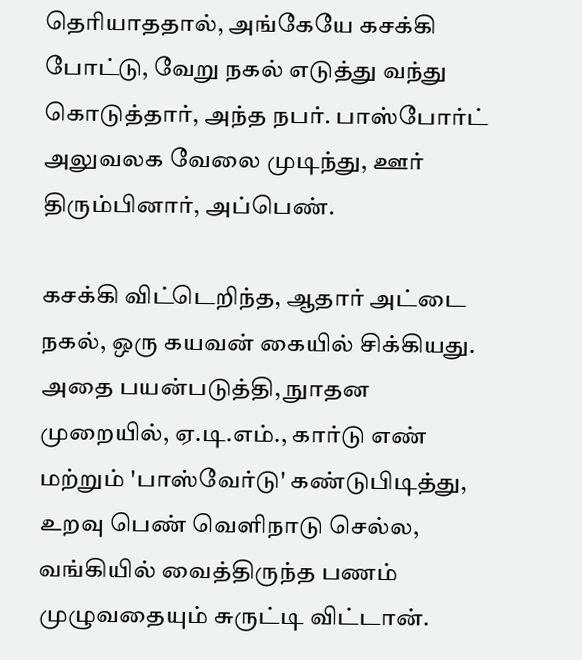தெரியாததால், அங்கேயே கசக்கி போட்டு, வேறு நகல் எடுத்து வந்து கொடுத்தார், அந்த நபர். பாஸ்போர்ட் அலுவலக வேலை முடிந்து, ஊர் திரும்பினார், அப்பெண்.

கசக்கி விட்டெறிந்த, ஆதார் அட்டை நகல், ஒரு கயவன் கையில் சிக்கியது. அதை பயன்படுத்தி, நுாதன முறையில், ஏ.டி.எம்., கார்டு எண் மற்றும் 'பாஸ்வேர்டு' கண்டுபிடித்து, உறவு பெண் வெளிநாடு செல்ல, வங்கியில் வைத்திருந்த பணம் முழுவதையும் சுருட்டி விட்டான்.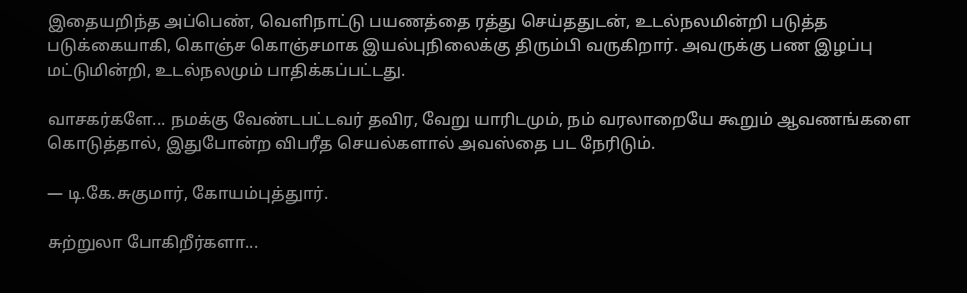இதையறிந்த அப்பெண், வெளிநாட்டு பயணத்தை ரத்து செய்ததுடன், உடல்நலமின்றி படுத்த படுக்கையாகி, கொஞ்ச கொஞ்சமாக இயல்புநிலைக்கு திரும்பி வருகிறார். அவருக்கு பண இழப்பு மட்டுமின்றி, உடல்நலமும் பாதிக்கப்பட்டது.

வாசகர்களே... நமக்கு வேண்டபட்டவர் தவிர, வேறு யாரிடமும், நம் வரலாறையே கூறும் ஆவணங்களை கொடுத்தால், இதுபோன்ற விபரீத செயல்களால் அவஸ்தை பட நேரிடும்.

— டி.கே.சுகுமார், கோயம்புத்துார்.

சுற்றுலா போகிறீர்களா...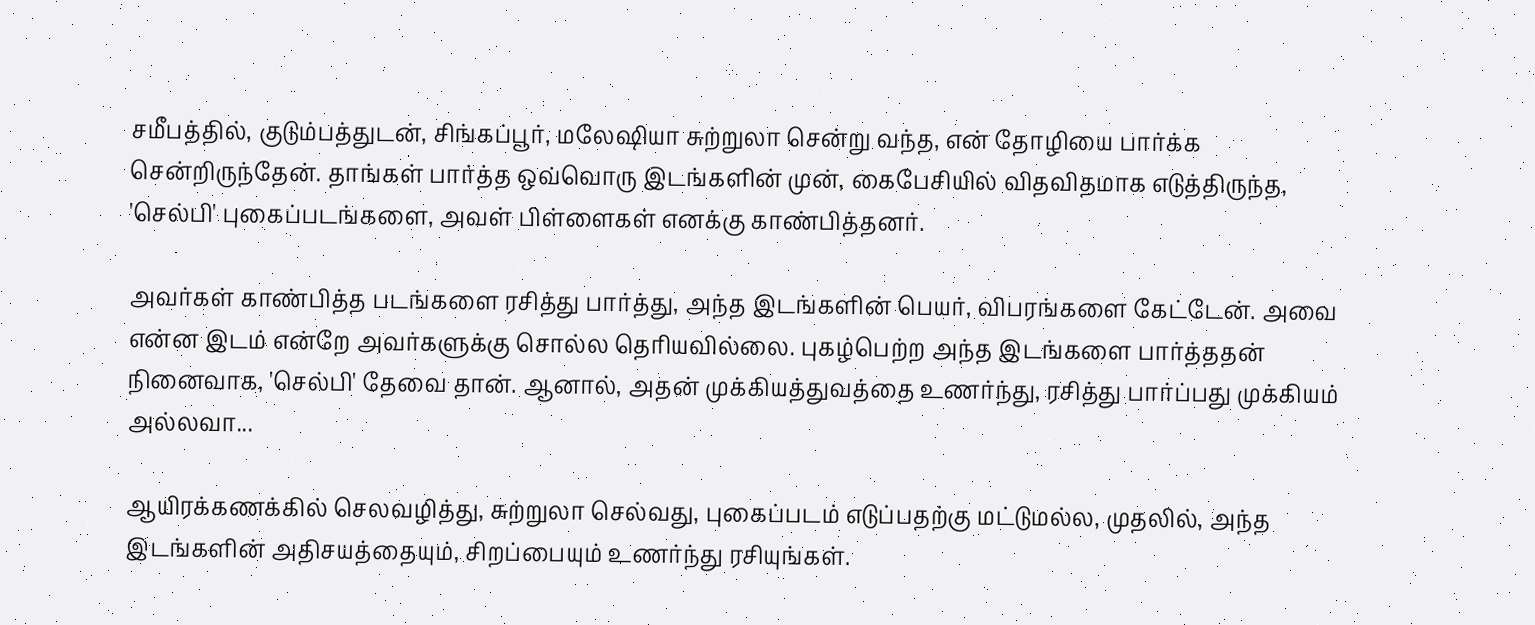சமீபத்தில், குடும்பத்துடன், சிங்கப்பூர், மலேஷியா சுற்றுலா சென்று வந்த, என் தோழியை பார்க்க சென்றிருந்தேன். தாங்கள் பார்த்த ஒவ்வொரு இடங்களின் முன், கைபேசியில் விதவிதமாக எடுத்திருந்த, 'செல்பி' புகைப்படங்களை, அவள் பிள்ளைகள் எனக்கு காண்பித்தனர்.

அவர்கள் காண்பித்த படங்களை ரசித்து பார்த்து, அந்த இடங்களின் பெயர், விபரங்களை கேட்டேன். அவை என்ன இடம் என்றே அவர்களுக்கு சொல்ல தெரியவில்லை. புகழ்பெற்ற அந்த இடங்களை பார்த்ததன் நினைவாக, 'செல்பி' தேவை தான். ஆனால், அதன் முக்கியத்துவத்தை உணர்ந்து, ரசித்து பார்ப்பது முக்கியம் அல்லவா...

ஆயிரக்கணக்கில் செலவழித்து, சுற்றுலா செல்வது, புகைப்படம் எடுப்பதற்கு மட்டுமல்ல, முதலில், அந்த இடங்களின் அதிசயத்தையும், சிறப்பையும் உணர்ந்து ரசியுங்கள்.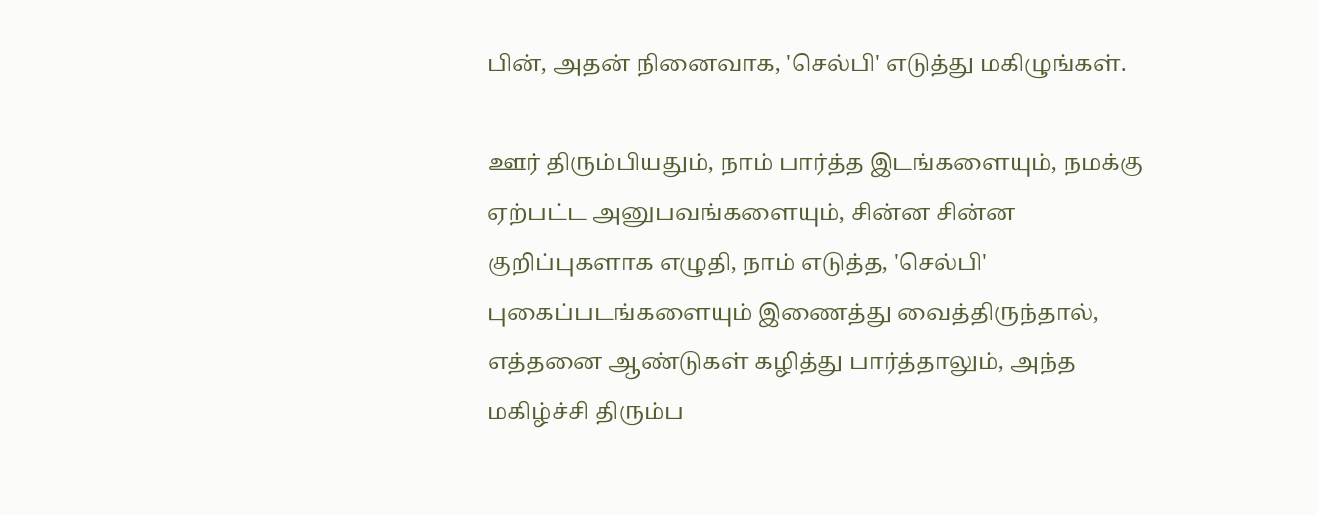பின், அதன் நினைவாக, 'செல்பி' எடுத்து மகிழுங்கள்.

ஊர் திரும்பியதும், நாம் பார்த்த இடங்களையும், நமக்கு ஏற்பட்ட அனுபவங்களையும், சின்ன சின்ன குறிப்புகளாக எழுதி, நாம் எடுத்த, 'செல்பி' புகைப்படங்களையும் இணைத்து வைத்திருந்தால், எத்தனை ஆண்டுகள் கழித்து பார்த்தாலும், அந்த மகிழ்ச்சி திரும்ப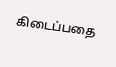கிடைப்பதை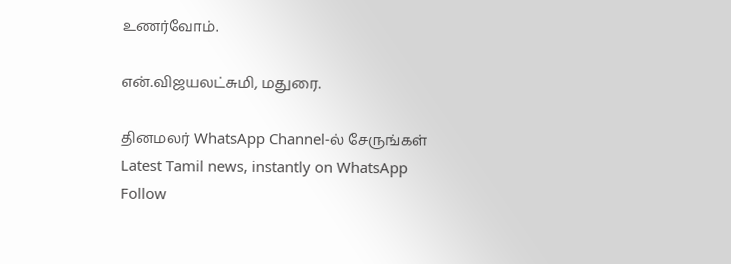உணர்வோம்.

என்.விஜயலட்சுமி, மதுரை.

தினமலர் WhatsApp Channel-ல் சேருங்கள்
Latest Tamil news, instantly on WhatsApp
Follow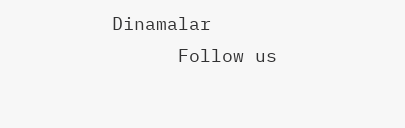Dinamalar
      Follow us